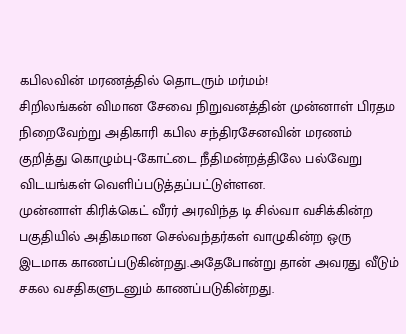கபிலவின் மரணத்தில் தொடரும் மர்மம்!
சிறிலங்கன் விமான சேவை நிறுவனத்தின் முன்னாள் பிரதம நிறைவேற்று அதிகாரி கபில சந்திரசேனவின் மரணம் குறித்து கொழும்பு-கோட்டை நீதிமன்றத்திலே பல்வேறு விடயங்கள் வெளிப்படுத்தப்பட்டுள்ளன.
முன்னாள் கிரிக்கெட் வீரர் அரவிந்த டி சில்வா வசிக்கின்ற பகுதியில் அதிகமான செல்வந்தர்கள் வாழுகின்ற ஒரு இடமாக காணப்படுகின்றது.அதேபோன்று தான் அவரது வீடும் சகல வசதிகளுடனும் காணப்படுகின்றது.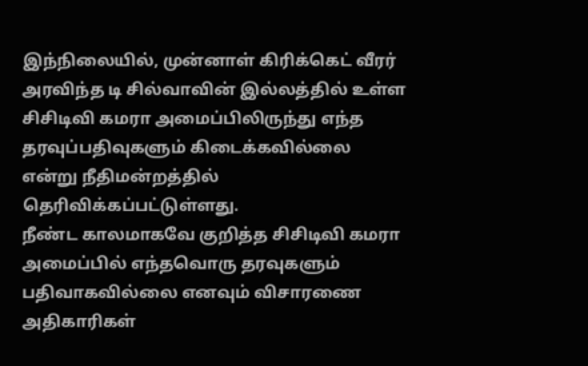இந்நிலையில், முன்னாள் கிரிக்கெட் வீரர் அரவிந்த டி சில்வாவின் இல்லத்தில் உள்ள சிசிடிவி கமரா அமைப்பிலிருந்து எந்த தரவுப்பதிவுகளும் கிடைக்கவில்லை என்று நீதிமன்றத்தில் தெரிவிக்கப்பட்டுள்ளது.
நீண்ட காலமாகவே குறித்த சிசிடிவி கமரா அமைப்பில் எந்தவொரு தரவுகளும் பதிவாகவில்லை எனவும் விசாரணை அதிகாரிகள்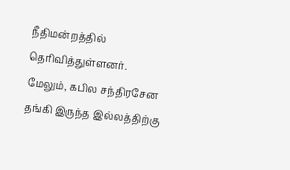நீதிமன்றத்தில் தெரிவித்துள்ளனர்.
மேலும், கபில சந்திரசேன தங்கி இருந்த இல்லத்திற்கு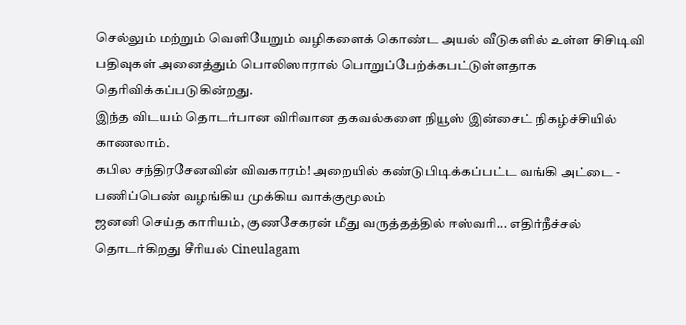செல்லும் மற்றும் வெளியேறும் வழிகளைக் கொண்ட அயல் வீடுகளில் உள்ள சிசிடிவி பதிவுகள் அனைத்தும் பொலிஸாரால் பொறுப்பேற்க்கபட்டுள்ளதாக தெரிவிக்கப்படுகின்றது.
இந்த விடயம் தொடர்பான விரிவான தகவல்களை நியூஸ் இன்சைட் நிகழ்ச்சியில் காணலாம்.
கபில சந்திரசேனவின் விவகாரம்! அறையில் கண்டுபிடிக்கப்பட்ட வங்கி அட்டை - பணிப்பெண் வழங்கிய முக்கிய வாக்குமூலம்
ஜனனி செய்த காரியம், குணசேகரன் மீது வருத்தத்தில் ஈஸ்வரி... எதிர்நீச்சல் தொடர்கிறது சீரியல் Cineulagam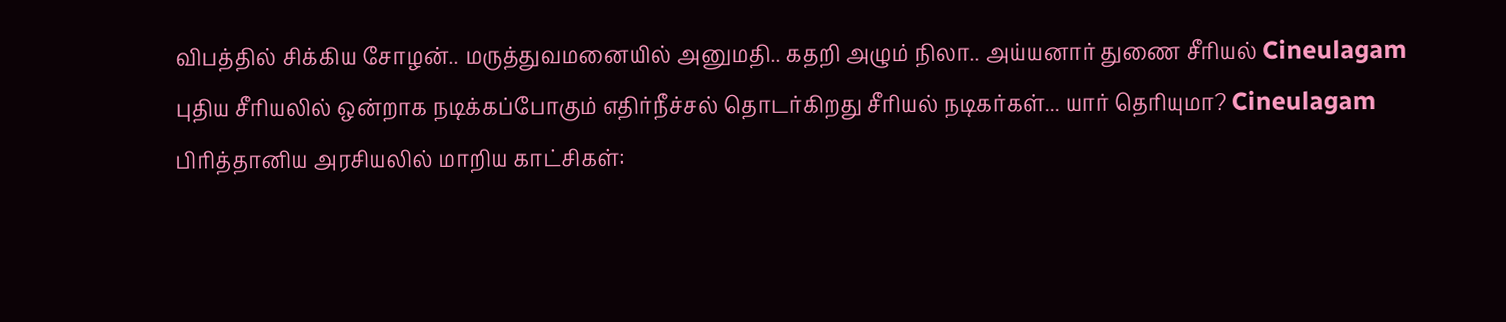விபத்தில் சிக்கிய சோழன்.. மருத்துவமனையில் அனுமதி.. கதறி அழும் நிலா.. அய்யனார் துணை சீரியல் Cineulagam
புதிய சீரியலில் ஒன்றாக நடிக்கப்போகும் எதிர்நீச்சல் தொடர்கிறது சீரியல் நடிகர்கள்... யார் தெரியுமா? Cineulagam
பிரித்தானிய அரசியலில் மாறிய காட்சிகள்: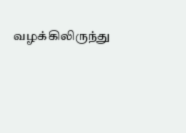வழக்கிலிருந்து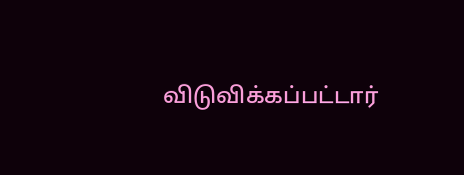விடுவிக்கப்பட்டார்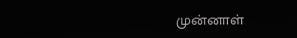முன்னாள்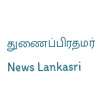துணைப்பிரதமர் News Lankasri